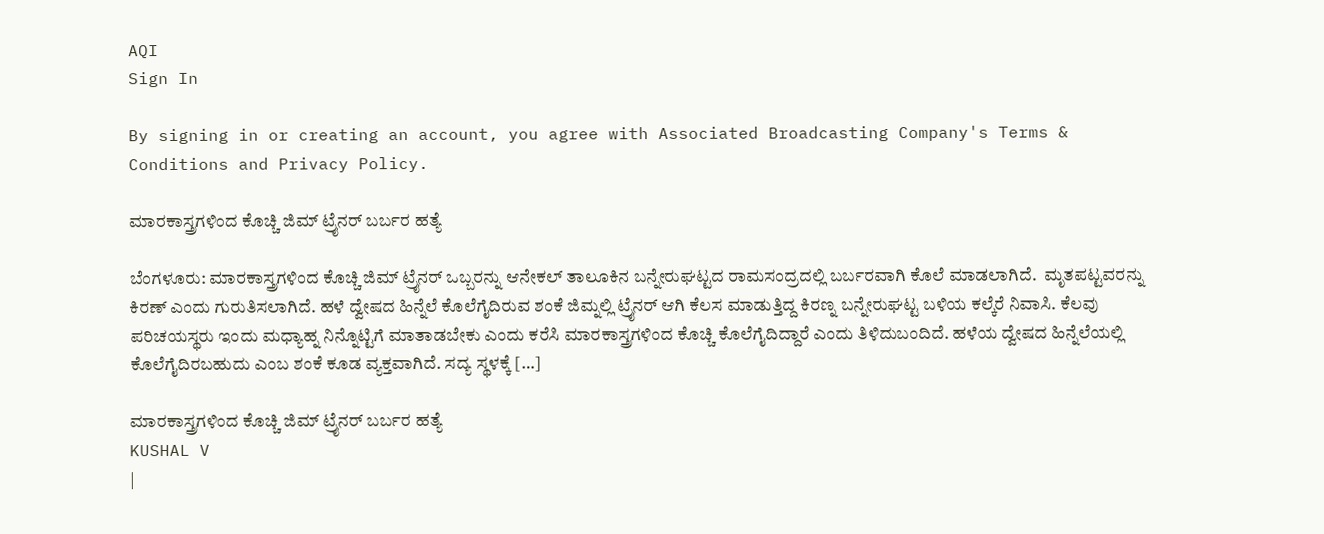AQI
Sign In

By signing in or creating an account, you agree with Associated Broadcasting Company's Terms & Conditions and Privacy Policy.

ಮಾರಕಾಸ್ತ್ರಗಳಿಂದ ಕೊಚ್ಚಿ ಜಿಮ್ ಟ್ರೈನರ್ ಬರ್ಬರ ಹತ್ಯೆ

ಬೆಂಗಳೂರು: ಮಾರಕಾಸ್ತ್ರಗಳಿಂದ ಕೊಚ್ಚಿ ಜಿಮ್ ಟ್ರೈನರ್ ಒಬ್ಬರನ್ನು ಆನೇಕಲ್ ತಾಲೂಕಿನ ಬನ್ನೇರುಘಟ್ಟದ ರಾಮಸಂದ್ರದಲ್ಲಿ ಬರ್ಬರವಾಗಿ ಕೊಲೆ ಮಾಡಲಾಗಿದೆ.  ಮೃತಪಟ್ಟವರನ್ನು ಕಿರಣ್ ಎಂದು ಗುರುತಿಸಲಾಗಿದೆ. ಹಳೆ ದ್ವೇಷದ ಹಿನ್ನೆಲೆ ಕೊಲೆಗೈದಿರುವ ಶಂಕೆ ಜಿಮ್ನಲ್ಲಿ ಟ್ರೈನರ್ ಆಗಿ‌ ಕೆಲಸ‌ ಮಾಡುತ್ತಿದ್ದ ಕಿರಣ್ನ ಬನ್ನೇರುಘಟ್ಟ ಬಳಿಯ ಕಲ್ಕೆರೆ ನಿವಾಸಿ. ಕೆಲವು ಪರಿಚಯಸ್ಥರು ಇಂದು ಮಧ್ಯಾಹ್ನ ನಿನ್ನೊಟ್ಟಿಗೆ ಮಾತಾಡಬೇಕು ಎಂದು ಕರೆಸಿ ಮಾರಕಾಸ್ತ್ರಗಳಿಂದ ಕೊಚ್ಚಿ ಕೊಲೆಗೈದಿದ್ದಾರೆ ಎಂದು ತಿಳಿದುಬಂದಿದೆ. ಹಳೆಯ ದ್ವೇಷದ ಹಿನ್ನೆಲೆಯಲ್ಲಿ ಕೊಲೆಗೈದಿರಬಹುದು ಎಂಬ ಶಂಕೆ ಕೂಡ ವ್ಯಕ್ತವಾಗಿದೆ. ಸದ್ಯ ಸ್ಥಳಕ್ಕೆ […]

ಮಾರಕಾಸ್ತ್ರಗಳಿಂದ ಕೊಚ್ಚಿ ಜಿಮ್ ಟ್ರೈನರ್ ಬರ್ಬರ ಹತ್ಯೆ
KUSHAL V
|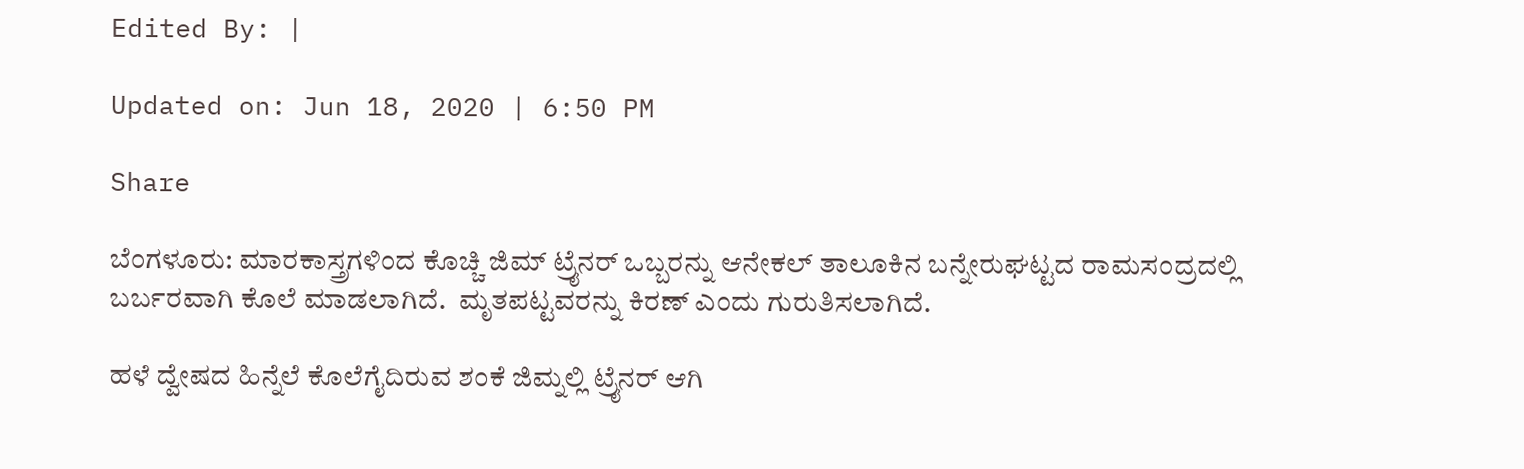Edited By: |

Updated on: Jun 18, 2020 | 6:50 PM

Share

ಬೆಂಗಳೂರು: ಮಾರಕಾಸ್ತ್ರಗಳಿಂದ ಕೊಚ್ಚಿ ಜಿಮ್ ಟ್ರೈನರ್ ಒಬ್ಬರನ್ನು ಆನೇಕಲ್ ತಾಲೂಕಿನ ಬನ್ನೇರುಘಟ್ಟದ ರಾಮಸಂದ್ರದಲ್ಲಿ ಬರ್ಬರವಾಗಿ ಕೊಲೆ ಮಾಡಲಾಗಿದೆ.  ಮೃತಪಟ್ಟವರನ್ನು ಕಿರಣ್ ಎಂದು ಗುರುತಿಸಲಾಗಿದೆ.

ಹಳೆ ದ್ವೇಷದ ಹಿನ್ನೆಲೆ ಕೊಲೆಗೈದಿರುವ ಶಂಕೆ ಜಿಮ್ನಲ್ಲಿ ಟ್ರೈನರ್ ಆಗಿ‌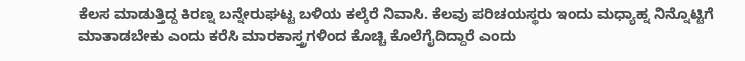ಕೆಲಸ‌ ಮಾಡುತ್ತಿದ್ದ ಕಿರಣ್ನ ಬನ್ನೇರುಘಟ್ಟ ಬಳಿಯ ಕಲ್ಕೆರೆ ನಿವಾಸಿ. ಕೆಲವು ಪರಿಚಯಸ್ಥರು ಇಂದು ಮಧ್ಯಾಹ್ನ ನಿನ್ನೊಟ್ಟಿಗೆ ಮಾತಾಡಬೇಕು ಎಂದು ಕರೆಸಿ ಮಾರಕಾಸ್ತ್ರಗಳಿಂದ ಕೊಚ್ಚಿ ಕೊಲೆಗೈದಿದ್ದಾರೆ ಎಂದು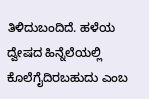ತಿಳಿದುಬಂದಿದೆ. ಹಳೆಯ ದ್ವೇಷದ ಹಿನ್ನೆಲೆಯಲ್ಲಿ ಕೊಲೆಗೈದಿರಬಹುದು ಎಂಬ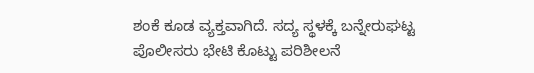ಶಂಕೆ ಕೂಡ ವ್ಯಕ್ತವಾಗಿದೆ. ಸದ್ಯ ಸ್ಥಳಕ್ಕೆ ಬನ್ನೇರುಘಟ್ಟ ಪೊಲೀಸರು ಭೇಟಿ ಕೊಟ್ಟು ಪರಿಶೀಲನೆ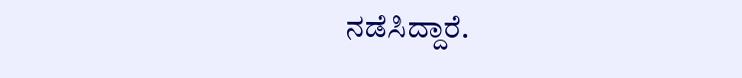ನಡೆಸಿದ್ದಾರೆ.